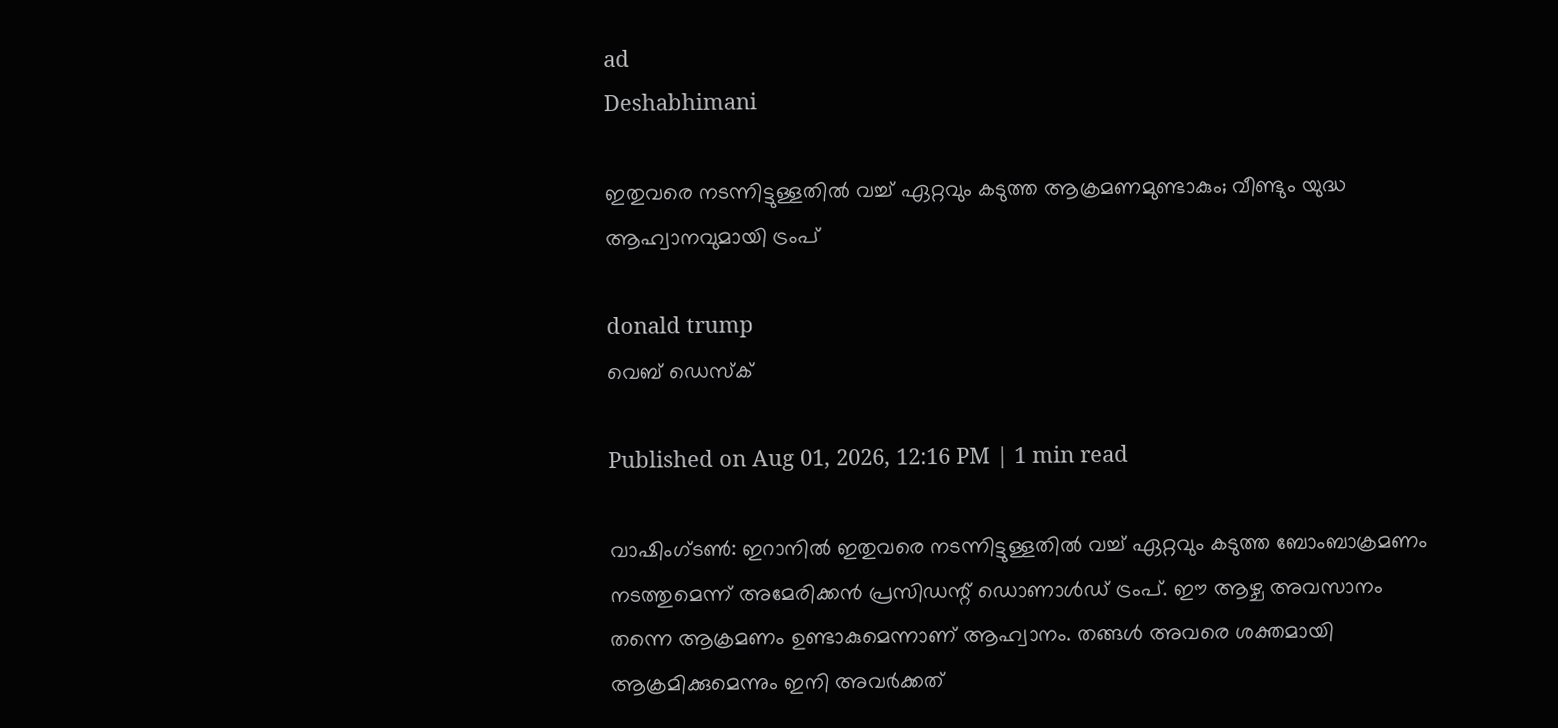ad
Deshabhimani

ഇതുവരെ നടന്നിട്ടുള്ളതിൽ വച്ച് ഏറ്റവും കടുത്ത ആക്രമണമുണ്ടാകും; വീണ്ടും യുദ്ധ ആഹ്വാനവുമായി ട്രംപ്

donald trump
വെബ് ഡെസ്ക്

Published on Aug 01, 2026, 12:16 PM | 1 min read

വാഷിംഗ്‌ടൺ: ഇറാനിൽ ഇതുവരെ നടന്നിട്ടുള്ളതിൽ വച്ച് ഏറ്റവും കടുത്ത ബോംബാക്രമണം നടത്തുമെന്ന് അമേരിക്കൻ പ്രസിഡന്റ് ഡൊണാൾഡ് ട്രംപ്. ഈ ആഴ്ച അവസാനം തന്നെ ആക്രമണം ഉണ്ടാകുമെന്നാണ് ആഹ്വാനം. തങ്ങൾ അവരെ ശക്തമായി ആക്രമിക്കുമെന്നും ഇനി അവർക്കത്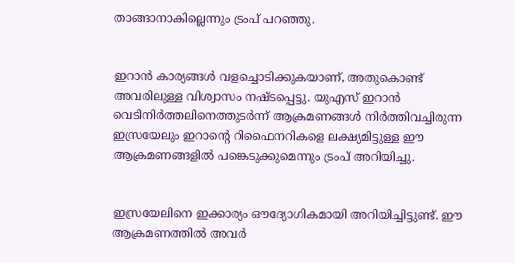താങ്ങാനാകില്ലെന്നും ട്രംപ് പറഞ്ഞു.


ഇറാൻ കാര്യങ്ങൾ വളച്ചൊടിക്കുകയാണ്, അതുകൊണ്ട് അവരിലുള്ള വിശ്വാസം നഷ്ടപ്പെട്ടു. യുഎസ് ഇറാൻ വെടിനിർത്തലിനെത്തുടർന്ന് ആക്രമണങ്ങൾ നിർത്തിവച്ചിരുന്ന ഇസ്രയേലും ഇറാന്റെ റിഫൈനറികളെ ലക്ഷ്യമിട്ടുള്ള ഈ ആക്രമണങ്ങളിൽ പങ്കെടുക്കുമെന്നും ട്രംപ് അറിയിച്ചു.


ഇസ്രയേലിനെ ഇക്കാര്യം ഔദ്യോഗികമായി അറിയിച്ചിട്ടുണ്ട്. ഈ ആക്രമണത്തിൽ അവർ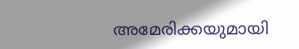അമേരിക്കയുമായി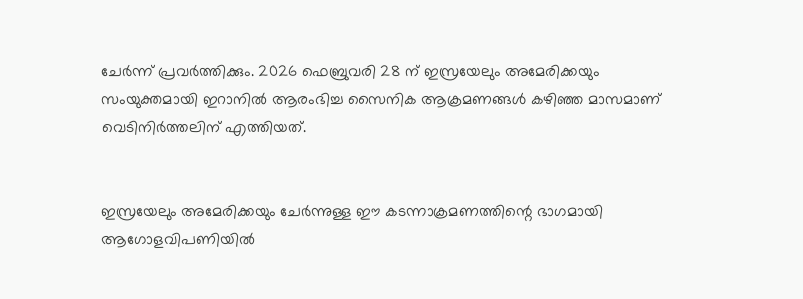ചേർന്ന് പ്രവർത്തിക്കും. 2026 ഫെബ്രുവരി 28 ന് ഇസ്രയേലും അമേരിക്കയും സംയുക്തമായി ഇറാനിൽ ആരംഭിച്ച സൈനിക ആക്രമണങ്ങൾ കഴിഞ്ഞ മാസമാണ് വെടിനിർത്തലിന് എത്തിയത്.


ഇസ്രയേലും അമേരിക്കയും ചേർന്നുള്ള ഈ കടന്നാക്രമണത്തിന്റെ ഭാഗമായി ആഗോളവിപണിയിൽ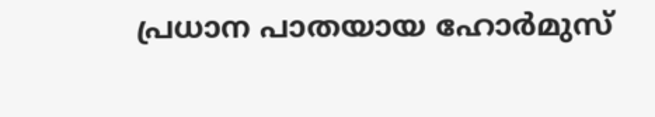പ്രധാന പാതയായ ഹോർമുസ്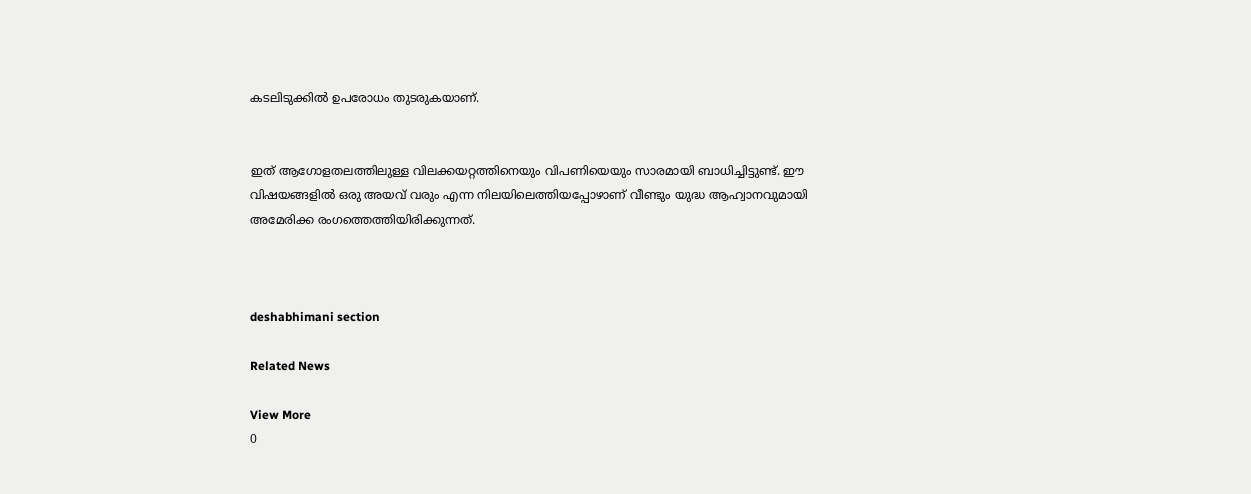കടലിടുക്കിൽ ഉപരോധം തുടരുകയാണ്.


ഇത് ആഗോളതലത്തിലുള്ള വിലക്കയറ്റത്തിനെയും വിപണിയെയും സാരമായി ബാധിച്ചിട്ടുണ്ട്. ഈ വിഷയങ്ങളിൽ ഒരു അയവ് വരും എന്ന നിലയിലെത്തിയപ്പോഴാണ് വീണ്ടും യുദ്ധ ആഹ്വാനവുമായി അമേരിക്ക രംഗത്തെത്തിയിരിക്കുന്നത്.



deshabhimani section

Related News

View More
0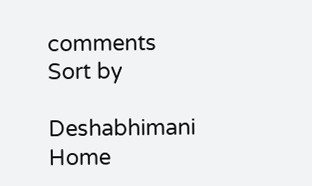comments
Sort by

Deshabhimani
Home